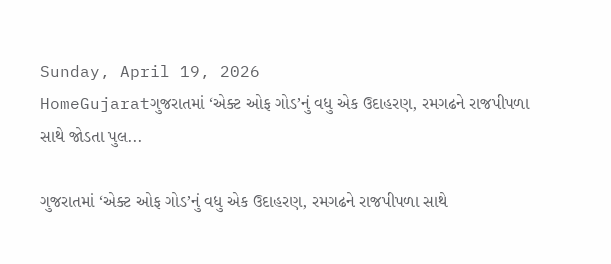Sunday, April 19, 2026
HomeGujaratગુજરાતમાં ‘એક્ટ ઓફ ગોડ’નું વધુ એક ઉદાહરણ, રમગઢને રાજપીપળા સાથે જોડતા પુલ...

ગુજરાતમાં ‘એક્ટ ઓફ ગોડ’નું વધુ એક ઉદાહરણ, રમગઢને રાજપીપળા સાથે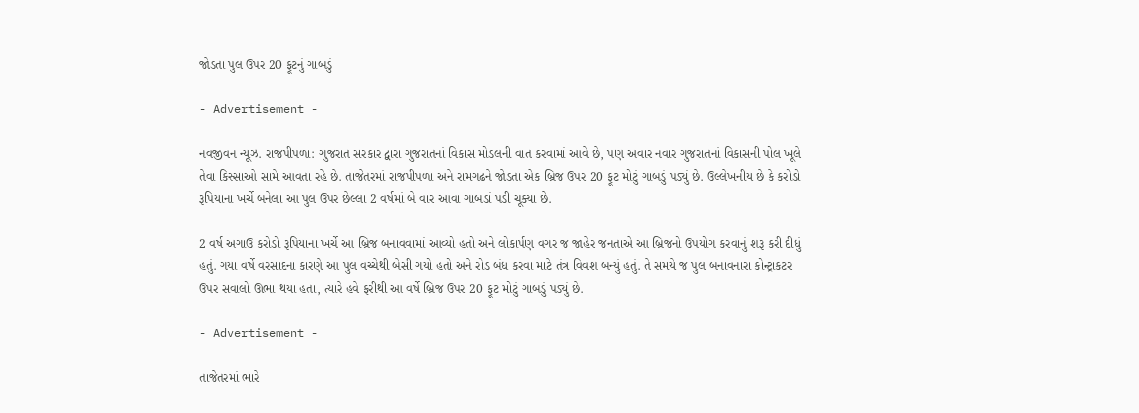જોડતા પુલ ઉપર 20 ફૂટનું ગાબડું

- Advertisement -

નવજીવન ન્યૂઝ. રાજપીપળા: ગુજરાત સરકાર દ્વારા ગુજરાતનાં વિકાસ મોડલની વાત કરવામાં આવે છે, પણ અવાર નવાર ગુજરાતનાં વિકાસની પોલ ખૂલે તેવા કિસ્સાઓ સામે આવતા રહે છે. તાજેતરમાં રાજપીપળા અને રામગઢને જોડતા એક બ્રિજ ઉપર 20 ફૂટ મોટું ગાબડું પડ્યું છે. ઉલ્લેખનીય છે કે કરોડો રૂપિયાના ખર્ચે બનેલા આ પુલ ઉપર છેલ્લા 2 વર્ષમાં બે વાર આવા ગાબડાં પડી ચૂક્યા છે.

2 વર્ષ અગાઉ કરોડો રૂપિયાના ખર્ચે આ બ્રિજ બનાવવામાં આવ્યો હતો અને લોકાર્પણ વગર જ જાહેર જનતાએ આ બ્રિજનો ઉપયોગ કરવાનું શરૂ કરી દીધું હતું. ગયા વર્ષે વરસાદના કારણે આ પુલ વચ્ચેથી બેસી ગયો હતો અને રોડ બંધ કરવા માટે તંત્ર વિવશ બન્યું હતું. તે સમયે જ પુલ બનાવનારા કોન્ટ્રાકટર ઉપર સવાલો ઊભા થયા હતા, ત્યારે હવે ફરીથી આ વર્ષે બ્રિજ ઉપર 20 ફૂટ મોટું ગાબડું પડ્યું છે.

- Advertisement -

તાજેતરમાં ભારે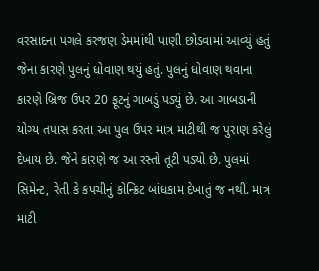વરસાદના પગલે કરજણ ડેમમાંથી પાણી છોડવામાં આવ્યું હતું જેના કારણે પુલનું ધોવાણ થયું હતું. પુલનું ધોવાણ થવાના કારણે બ્રિજ ઉપર 20 ફૂટનું ગાબડું પડ્યું છે. આ ગાબડાની યોગ્ય તપાસ કરતા આ પુલ ઉપર માત્ર માટીથી જ પુરાણ કરેલું દેખાય છે. જેને કારણે જ આ રસ્તો તૂટી પડ્યો છે. પુલમાં સિમેન્ટ, રેતી કે કપચીનું કોન્ક્રિટ બાંધકામ દેખાતું જ નથી. માત્ર માટી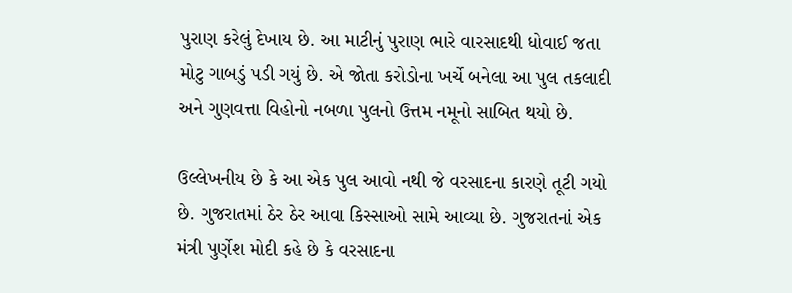પુરાણ કરેલું દેખાય છે. આ માટીનું પુરાણ ભારે વારસાદથી ધોવાઈ જતા મોટુ ગાબડું પડી ગયું છે. એ જોતા કરોડોના ખર્ચે બનેલા આ પુલ તકલાદી અને ગુણવત્તા વિહોનો નબળા પુલનો ઉત્તમ નમૂનો સાબિત થયો છે.

ઉલ્લેખનીય છે કે આ એક પુલ આવો નથી જે વરસાદના કારણે તૂટી ગયો છે. ગુજરાતમાં ઠેર ઠેર આવા કિસ્સાઓ સામે આવ્યા છે. ગુજરાતનાં એક મંત્રી પુર્ણેશ મોદી કહે છે કે વરસાદના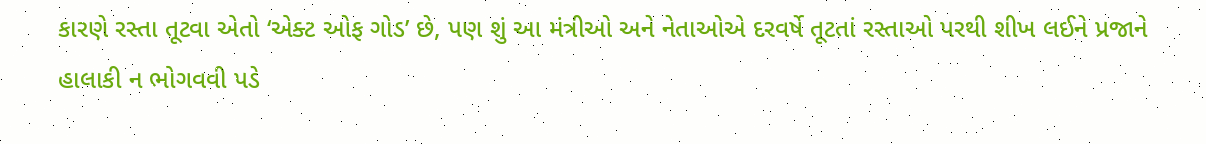કારણે રસ્તા તૂટવા એતો ‘એક્ટ ઓફ ગોડ’ છે, પણ શું આ મંત્રીઓ અને નેતાઓએ દરવર્ષે તૂટતાં રસ્તાઓ પરથી શીખ લઈને પ્રજાને હાલાકી ન ભોગવવી પડે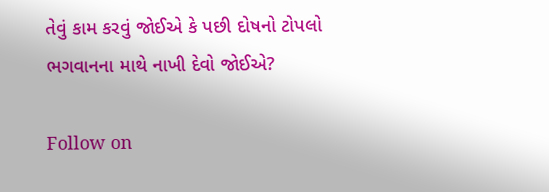તેવું કામ કરવું જોઈએ કે પછી દોષનો ટોપલો ભગવાનના માથે નાખી દેવો જોઈએ?

Follow on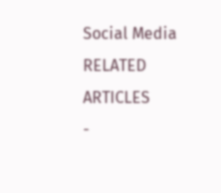Social Media
RELATED ARTICLES
-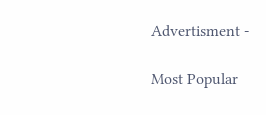Advertisment -

Most Popular